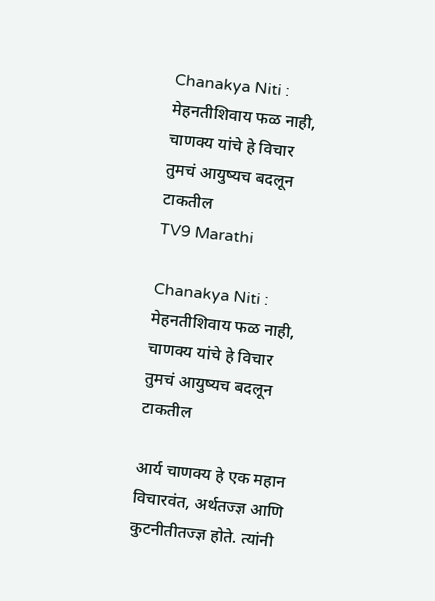Chanakya Niti : मेहनतीशिवाय फळ नाही, चाणक्य यांचे हे विचार तुमचं आयुष्यच बदलून टाकतील
TV9 Marathi

Chanakya Niti : मेहनतीशिवाय फळ नाही, चाणक्य यांचे हे विचार तुमचं आयुष्यच बदलून टाकतील

आर्य चाणक्य हे एक महान विचारवंत, अर्थतज्ज्ञ आणि कुटनीतीतज्ज्ञ होते. त्यांनी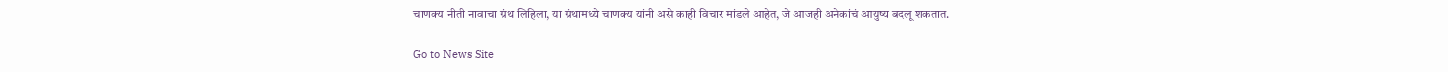चाणक्य नीती नावाचा ग्रंथ लिहिला, या ग्रंथामध्ये चाणक्य यांनी असे काही विचार मांडले आहेत, जे आजही अनेकांचं आयुष्य बदलू शकतात.

Go to News Site